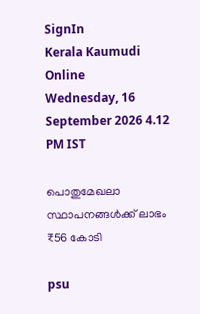SignIn
Kerala Kaumudi Online
Wednesday, 16 September 2026 4.12 PM IST

പൊതുമേഖലാ സ്ഥാപനങ്ങൾക്ക് ലാഭം ₹56 കോടി

psu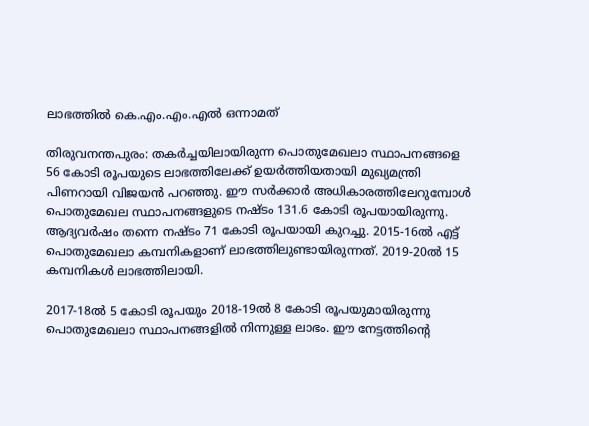ലാഭത്തിൽ കെ.എം.എം.എൽ ഒന്നാമത്

തിരുവനന്തപുരം: തകർച്ചയിലായിരുന്ന പൊതുമേഖലാ സ്ഥാപനങ്ങളെ 56 കോടി രൂപയുടെ ലാഭത്തിലേക്ക് ഉയർത്തിയതായി മുഖ്യമന്ത്രി പിണറായി വിജയൻ പറഞ്ഞു. ഈ സർക്കാർ അധികാരത്തിലേറുമ്പോൾ പൊതുമേഖല സ്ഥാപനങ്ങളുടെ നഷ്‌ടം 131.6 കോടി രൂപയായിരുന്നു. ആദ്യവർഷം തന്നെ നഷ്ടം 71 കോടി രൂപയായി കുറച്ചു. 2015-16ൽ എട്ട് പൊതുമേഖലാ കമ്പനികളാണ് ലാഭത്തിലുണ്ടായിരുന്നത്. 2019-20ൽ 15 കമ്പനികൾ ലാഭത്തിലായി.

2017-18ൽ 5 കോടി രൂപയും 2018-19ൽ 8 കോടി രൂപയുമായിരുന്നു പൊതുമേഖലാ സ്ഥാപനങ്ങളിൽ നിന്നുള്ള ലാഭം. ഈ നേട്ടത്തിന്റെ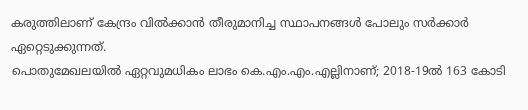കരുത്തിലാണ് കേന്ദ്രം വിൽക്കാൻ തീരുമാനിച്ച സ്ഥാപനങ്ങൾ പോലും സർക്കാർ ഏറ്റെടുക്കുന്നത്.
പൊതുമേഖലയിൽ ഏറ്റവുമധികം ലാഭം കെ.എം.എം.എല്ലിനാണ്; 2018-19ൽ 163 കോടി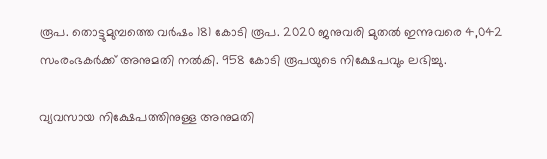രൂപ. തൊട്ടുമുമ്പത്തെ വർഷം 181 കോടി രൂപ. 2020 ജനുവരി മുതൽ ഇന്നുവരെ 4,042 സംരംഭകർക്ക് അനുമതി നൽകി. 958 കോടി രൂപയുടെ നിക്ഷേപവും ലഭിച്ചു.

വ്യവസായ നിക്ഷേപത്തിനുള്ള അനുമതി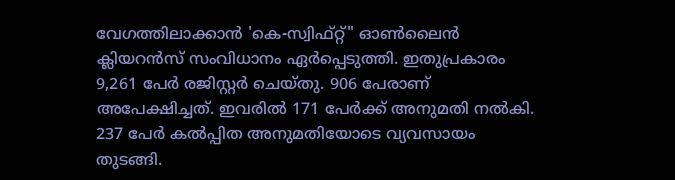വേഗത്തിലാക്കാൻ 'കെ-സ്വിഫ്റ്റ്" ഓൺലൈൻ ക്ലിയറൻസ് സംവിധാനം ഏർപ്പെടുത്തി. ഇതുപ്രകാരം 9,261 പേർ രജിസ്റ്റർ ചെയ്തു. 906 പേരാണ് അപേക്ഷിച്ചത്. ഇവരിൽ 171 പേർക്ക് അനുമതി നൽകി. 237 പേർ കൽപ്പിത അനുമതിയോടെ വ്യവസായം തുടങ്ങി.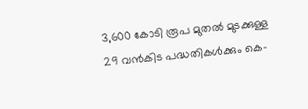3,600 കോടി രൂപ മുതൽ മുടക്കുള്ള 29 വൻകിട പദ്ധതികൾക്കും കെ-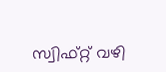സ്വിഫ്റ്റ് വഴി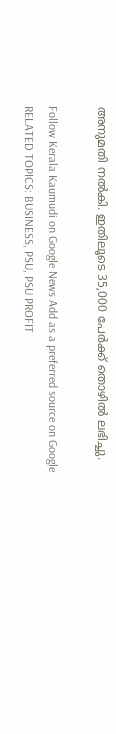അനുമതി നൽകി. ഇതിലൂടെ 35,000 പേർക്ക് തൊഴിൽ ലഭിച്ചു.

Follow Kerala Kaumudi on Google News Add as a preferred source on Google
RELATED TOPICS: BUSINESS, PSU, PSU PROFIT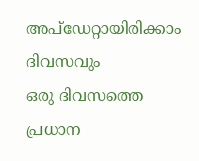അപ്ഡേറ്റായിരിക്കാം ദിവസവും
ഒരു ദിവസത്തെ പ്രധാന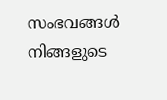സംഭവങ്ങൾ നിങ്ങളുടെ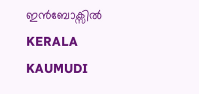ഇൻബോക്സിൽ
KERALA KAUMUDI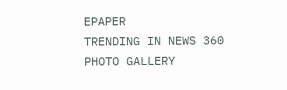EPAPER
TRENDING IN NEWS 360
PHOTO GALLERY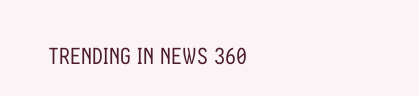TRENDING IN NEWS 360